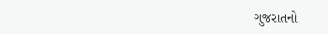ગુજરાતનો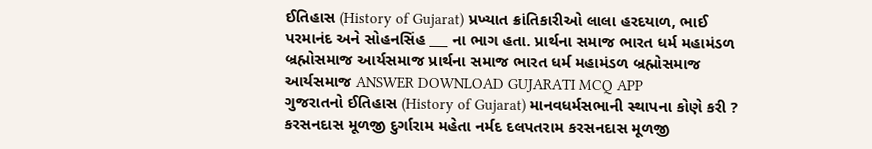ઈતિહાસ (History of Gujarat) પ્રખ્યાત ક્રાંતિકારીઓ લાલા હરદયાળ, ભાઈ પરમાનંદ અને સોહનસિંહ ___ ના ભાગ હતા. પ્રાર્થના સમાજ ભારત ધર્મ મહામંડળ બ્રહ્મોસમાજ આર્યસમાજ પ્રાર્થના સમાજ ભારત ધર્મ મહામંડળ બ્રહ્મોસમાજ આર્યસમાજ ANSWER DOWNLOAD GUJARATI MCQ APP
ગુજરાતનો ઈતિહાસ (History of Gujarat) માનવધર્મસભાની સ્થાપના કોણે કરી ? કરસનદાસ મૂળજી દુર્ગારામ મહેતા નર્મદ દલપતરામ કરસનદાસ મૂળજી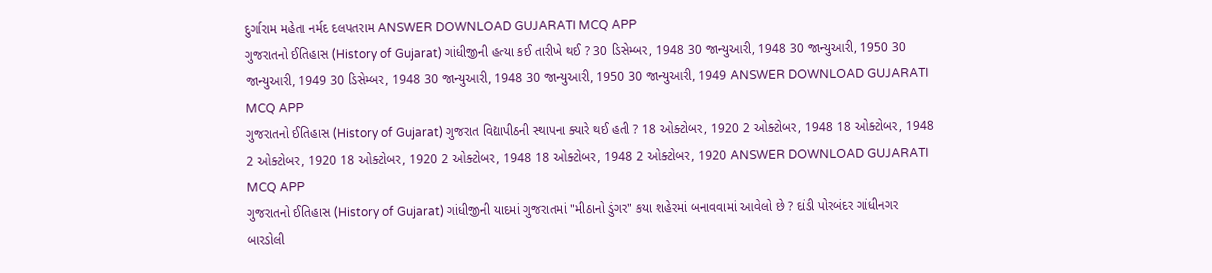દુર્ગારામ મહેતા નર્મદ દલપતરામ ANSWER DOWNLOAD GUJARATI MCQ APP
ગુજરાતનો ઈતિહાસ (History of Gujarat) ગાંધીજીની હત્યા કઈ તારીખે થઈ ? 30 ડિસેમ્બર, 1948 30 જાન્યુઆરી, 1948 30 જાન્યુઆરી, 1950 30 જાન્યુઆરી, 1949 30 ડિસેમ્બર, 1948 30 જાન્યુઆરી, 1948 30 જાન્યુઆરી, 1950 30 જાન્યુઆરી, 1949 ANSWER DOWNLOAD GUJARATI MCQ APP
ગુજરાતનો ઈતિહાસ (History of Gujarat) ગુજરાત વિદ્યાપીઠની સ્થાપના ક્યારે થઈ હતી ? 18 ઓક્ટોબર, 1920 2 ઓક્ટોબર, 1948 18 ઓક્ટોબર, 1948 2 ઓક્ટોબર, 1920 18 ઓક્ટોબર, 1920 2 ઓક્ટોબર, 1948 18 ઓક્ટોબર, 1948 2 ઓક્ટોબર, 1920 ANSWER DOWNLOAD GUJARATI MCQ APP
ગુજરાતનો ઈતિહાસ (History of Gujarat) ગાંધીજીની યાદમાં ગુજરાતમાં "મીઠાનો ડુંગર" કયા શહેરમાં બનાવવામાં આવેલો છે ? દાંડી પોરબંદર ગાંધીનગર બારડોલી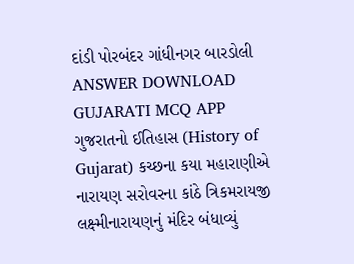દાંડી પોરબંદર ગાંધીનગર બારડોલી ANSWER DOWNLOAD GUJARATI MCQ APP
ગુજરાતનો ઈતિહાસ (History of Gujarat) કચ્છના કયા મહારાણીએ નારાયણ સરોવરના કાંઠે ત્રિકમરાયજી લક્ષ્મીનારાયણનું મંદિર બંધાવ્યું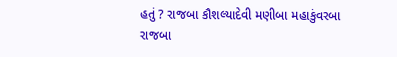હતું ? રાજબા કૌશલ્યાદેવી મણીબા મહાકુંવરબા રાજબા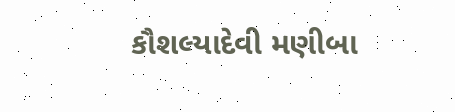કૌશલ્યાદેવી મણીબા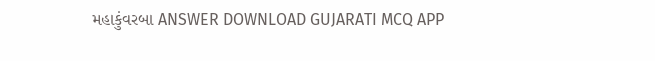મહાકુંવરબા ANSWER DOWNLOAD GUJARATI MCQ APP